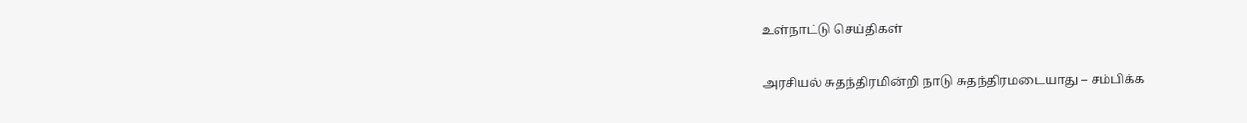உள்நாட்டு செய்திகள்

அரசியல் சுதந்திரமின்றி நாடு சுதந்திரமடையாது – சம்பிக்க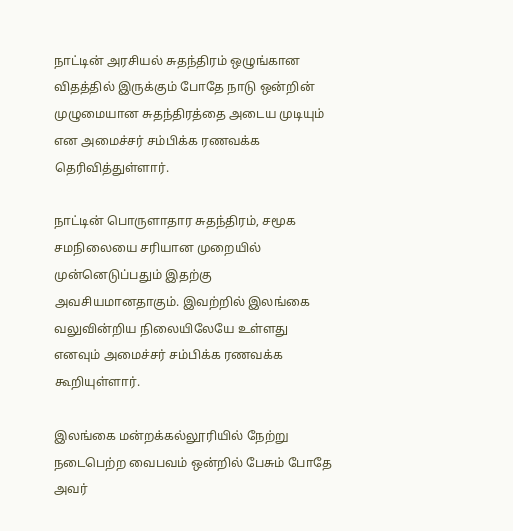நாட்டின் அரசியல் சுதந்திரம் ஒழுங்கான விதத்தில் இருக்கும் போதே நாடு ஒன்றின் முழுமையான சுதந்திரத்தை அடைய முடியும் என அமைச்சர் சம்பிக்க ரணவக்க தெரிவித்துள்ளார்.

நாட்டின் பொருளாதார சுதந்திரம், சமூக சமநிலையை சரியான முறையில் முன்னெடுப்பதும் இதற்கு அவசியமானதாகும். இவற்றில் இலங்கை வலுவின்றிய நிலையிலேயே உள்ளது எனவும் அமைச்சர் சம்பிக்க ரணவக்க கூறியுள்ளார்.

இலங்கை மன்றக்கல்லூரியில் நேற்று நடைபெற்ற வைபவம் ஒன்றில் பேசும் போதே அவர்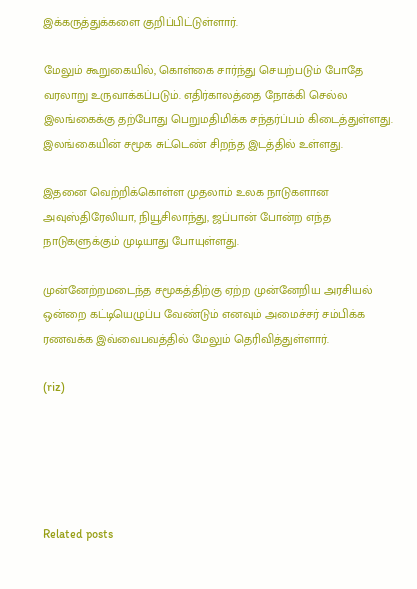இக்கருத்துக்களை குறிப்பிட்டுள்ளார்.

மேலும் கூறுகையில், கொள்கை சார்ந்து செயற்படும் போதே வரலாறு உருவாக்கப்படும். எதிர்காலத்தை நோக்கி செல்ல இலங்கைக்கு தற்போது பெறுமதிமிக்க சந்தர்ப்பம் கிடைத்துள்ளது. இலங்கையின் சமூக சுட்டெண் சிறந்த இடத்தில் உள்ளது.

இதனை வெற்றிக்கொள்ள முதலாம் உலக நாடுகளான அவுஸ்திரேலியா, நியூசிலாந்து, ஜப்பான் போன்ற எந்த நாடுகளுக்கும் முடியாது போயுள்ளது.

முன்னேற்றமடைந்த சமூகத்திற்கு ஏற்ற முன்னேறிய அரசியல் ஒன்றை கட்டியெழுப்ப வேண்டும் எனவும் அமைச்சர் சம்பிக்க ரணவக்க இவ்வைபவத்தில் மேலும் தெரிவித்துள்ளார்.

(riz)





Related posts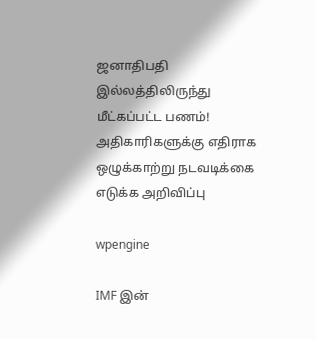ஜனாதிபதி இல்லத்திலிருந்து மீட்கப்பட்ட பணம்! அதிகாரிகளுக்கு எதிராக ஒழுக்காற்று நடவடிக்கை எடுக்க அறிவிப்பு

wpengine

IMF இன்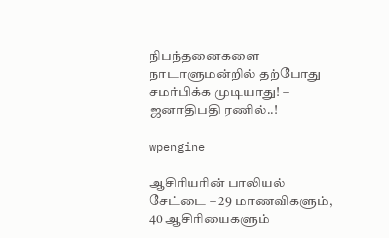நிபந்தனைகளை நாடாளுமன்றில் தற்போது சமர்பிக்க முடியாது! – ஜனாதிபதி ரணில்..!

wpengine

ஆசிரியரின் பாலியல் சேட்டை – 29 மாணவிகளும், 40 ஆசிரியைகளும்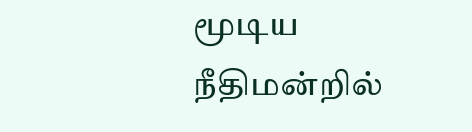மூடிய நீதிமன்றில்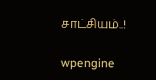சாட்சியம்..!

wpengine